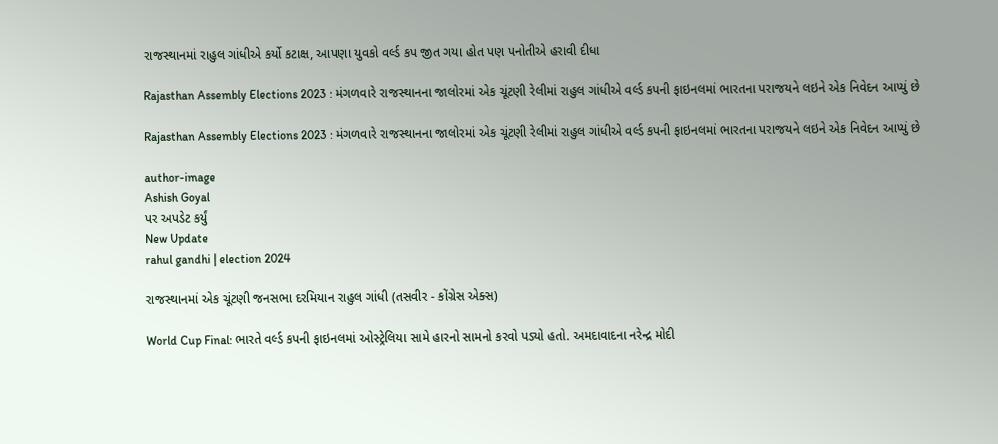રાજસ્થાનમાં રાહુલ ગાંધીએ કર્યો કટાક્ષ, આપણા યુવકો વર્લ્ડ કપ જીત ગયા હોત પણ પનોતીએ હરાવી દીધા

Rajasthan Assembly Elections 2023 : મંગળવારે રાજસ્થાનના જાલોરમાં એક ચૂંટણી રેલીમાં રાહુલ ગાંધીએ વર્લ્ડ કપની ફાઇનલમાં ભારતના પરાજયને લઇને એક નિવેદન આપ્યું છે

Rajasthan Assembly Elections 2023 : મંગળવારે રાજસ્થાનના જાલોરમાં એક ચૂંટણી રેલીમાં રાહુલ ગાંધીએ વર્લ્ડ કપની ફાઇનલમાં ભારતના પરાજયને લઇને એક નિવેદન આપ્યું છે

author-image
Ashish Goyal
પર અપડેટ કર્યું
New Update
rahul gandhi | election 2024

રાજસ્થાનમાં એક ચૂંટણી જનસભા દરમિયાન રાહુલ ગાંધી (તસવીર - કોંગ્રેસ એક્સ)

World Cup Final: ભારતે વર્લ્ડ કપની ફાઇનલમાં ઓસ્ટ્રેલિયા સામે હારનો સામનો કરવો પડ્યો હતો. અમદાવાદના નરેન્દ્ર મોદી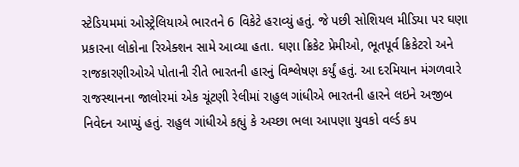સ્ટેડિયમમાં ઓસ્ટ્રેલિયાએ ભારતને 6 વિકેટે હરાવ્યું હતું. જે પછી સોશિયલ મીડિયા પર ઘણા પ્રકારના લોકોના રિએક્શન સામે આવ્યા હતા. ઘણા ક્રિકેટ પ્રેમીઓ, ભૂતપૂર્વ ક્રિકેટરો અને રાજકારણીઓએ પોતાની રીતે ભારતની હારનું વિશ્લેષણ કર્યું હતું. આ દરમિયાન મંગળવારે રાજસ્થાનના જાલોરમાં એક ચૂંટણી રેલીમાં રાહુલ ગાંધીએ ભારતની હારને લઇને અજીબ નિવેદન આપ્યું હતું. રાહુલ ગાંધીએ કહ્યું કે અચ્છા ભલા આપણા યુવકો વર્લ્ડ કપ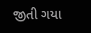જીતી ગયા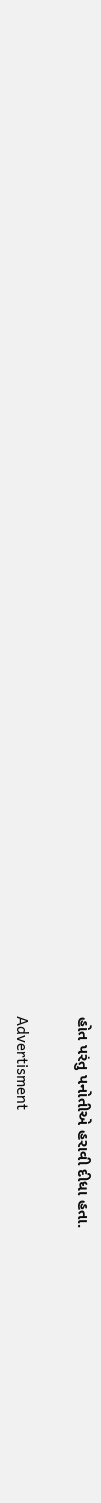હોત પરંતુ પનોતીએ હરાવી દીધા હતા.

Advertisment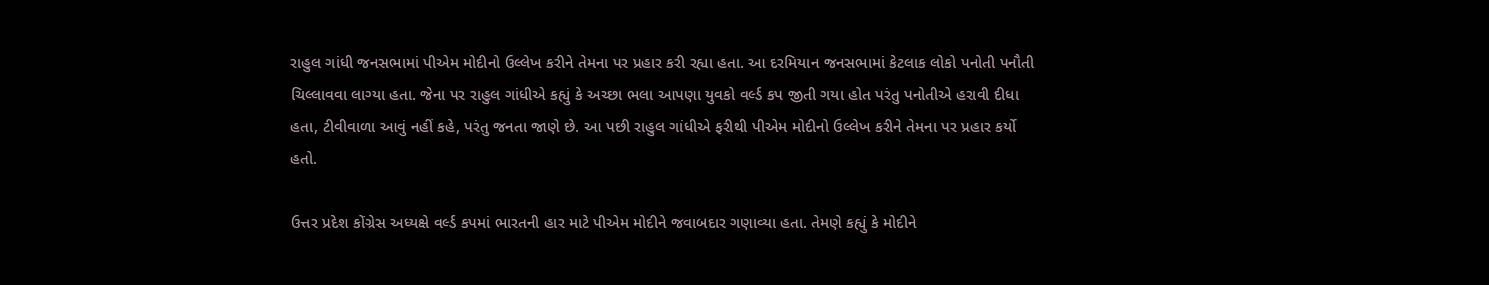રાહુલ ગાંધી જનસભામાં પીએમ મોદીનો ઉલ્લેખ કરીને તેમના પર પ્રહાર કરી રહ્યા હતા. આ દરમિયાન જનસભામાં કેટલાક લોકો પનોતી પનૌતી ચિલ્લાવવા લાગ્યા હતા. જેના પર રાહુલ ગાંધીએ કહ્યું કે અચ્છા ભલા આપણા યુવકો વર્લ્ડ કપ જીતી ગયા હોત પરંતુ પનોતીએ હરાવી દીધા હતા, ટીવીવાળા આવું નહીં કહે, પરંતુ જનતા જાણે છે. આ પછી રાહુલ ગાંધીએ ફરીથી પીએમ મોદીનો ઉલ્લેખ કરીને તેમના પર પ્રહાર કર્યો હતો.

ઉત્તર પ્રદેશ કોંગ્રેસ અધ્યક્ષે વર્લ્ડ કપમાં ભારતની હાર માટે પીએમ મોદીને જવાબદાર ગણાવ્યા હતા. તેમણે કહ્યું કે મોદીને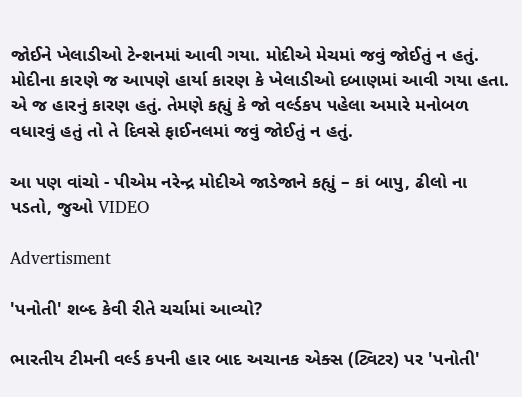જોઈને ખેલાડીઓ ટેન્શનમાં આવી ગયા. મોદીએ મેચમાં જવું જોઈતું ન હતું. મોદીના કારણે જ આપણે હાર્યા કારણ કે ખેલાડીઓ દબાણમાં આવી ગયા હતા. એ જ હારનું કારણ હતું. તેમણે કહ્યું કે જો વર્લ્ડકપ પહેલા અમારે મનોબળ વધારવું હતું તો તે દિવસે ફાઈનલમાં જવું જોઈતું ન હતું.

આ પણ વાંચો - પીએમ નરેન્દ્ર મોદીએ જાડેજાને કહ્યું – કાં બાપુ, ઢીલો ના પડતો, જુઓ VIDEO

Advertisment

'પનોતી' શબ્દ કેવી રીતે ચર્ચામાં આવ્યો?

ભારતીય ટીમની વર્લ્ડ કપની હાર બાદ અચાનક એક્સ (ટ્વિટર) પર 'પનોતી'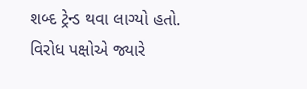શબ્દ ટ્રેન્ડ થવા લાગ્યો હતો. વિરોધ પક્ષોએ જ્યારે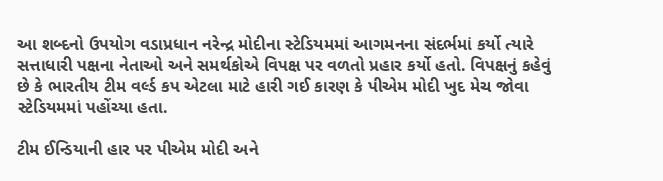આ શબ્દનો ઉપયોગ વડાપ્રધાન નરેન્દ્ર મોદીના સ્ટેડિયમમાં આગમનના સંદર્ભમાં કર્યો ત્યારે સત્તાધારી પક્ષના નેતાઓ અને સમર્થકોએ વિપક્ષ પર વળતો પ્રહાર કર્યો હતો. વિપક્ષનું કહેવું છે કે ભારતીય ટીમ વર્લ્ડ કપ એટલા માટે હારી ગઈ કારણ કે પીએમ મોદી ખુદ મેચ જોવા સ્ટેડિયમમાં પહોંચ્યા હતા.

ટીમ ઈન્ડિયાની હાર પર પીએમ મોદી અને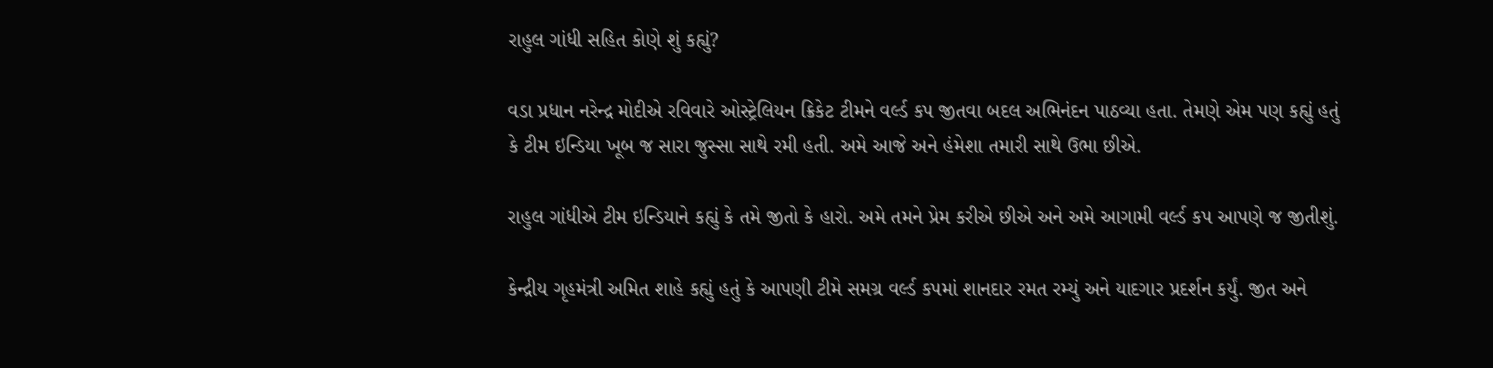રાહુલ ગાંધી સહિત કોણે શું કહ્યું?

વડા પ્રધાન નરેન્દ્ર મોદીએ રવિવારે ઓસ્ટ્રેલિયન ક્રિકેટ ટીમને વર્લ્ડ કપ જીતવા બદલ અભિનંદન પાઠવ્યા હતા. તેમણે એમ પણ કહ્યું હતું કે ટીમ ઇન્ડિયા ખૂબ જ સારા જુસ્સા સાથે રમી હતી. અમે આજે અને હંમેશા તમારી સાથે ઉભા છીએ.

રાહુલ ગાંધીએ ટીમ ઇન્ડિયાને કહ્યું કે તમે જીતો કે હારો. અમે તમને પ્રેમ કરીએ છીએ અને અમે આગામી વર્લ્ડ કપ આપણે જ જીતીશું.

કેન્દ્રીય ગૃહમંત્રી અમિત શાહે કહ્યું હતું કે આપણી ટીમે સમગ્ર વર્લ્ડ કપમાં શાનદાર રમત રમ્યું અને યાદગાર પ્રદર્શન કર્યું. જીત અને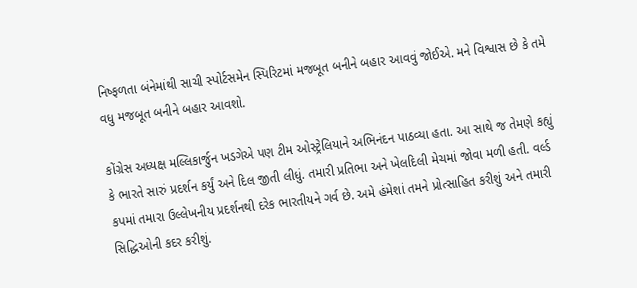નિષ્ફળતા બંનેમાંથી સાચી સ્પોર્ટસમેન સ્પિરિટમાં મજબૂત બનીને બહાર આવવું જોઈએ. મને વિશ્વાસ છે કે તમે વધુ મજબૂત બનીને બહાર આવશો.

કોંગ્રેસ અધ્યક્ષ મલ્લિકાર્જુન ખડગેએ પણ ટીમ ઓસ્ટ્રેલિયાને અભિનંદન પાઠવ્યા હતા. આ સાથે જ તેમણે કહ્યું કે ભારતે સારું પ્રદર્શન કર્યું અને દિલ જીતી લીધું. તમારી પ્રતિભા અને ખેલદિલી મેચમાં જોવા મળી હતી. વર્લ્ડ કપમાં તમારા ઉલ્લેખનીય પ્રદર્શનથી દરેક ભારતીયને ગર્વ છે. અમે હંમેશાં તમને પ્રોત્સાહિત કરીશું અને તમારી સિદ્ધિઓની કદર કરીશું.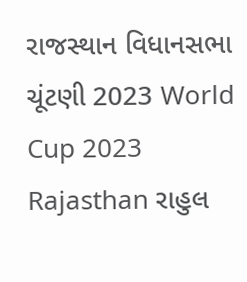રાજસ્થાન વિધાનસભા ચૂંટણી 2023 World Cup 2023 Rajasthan રાહુલ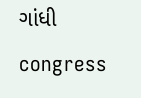ગાંધી congress